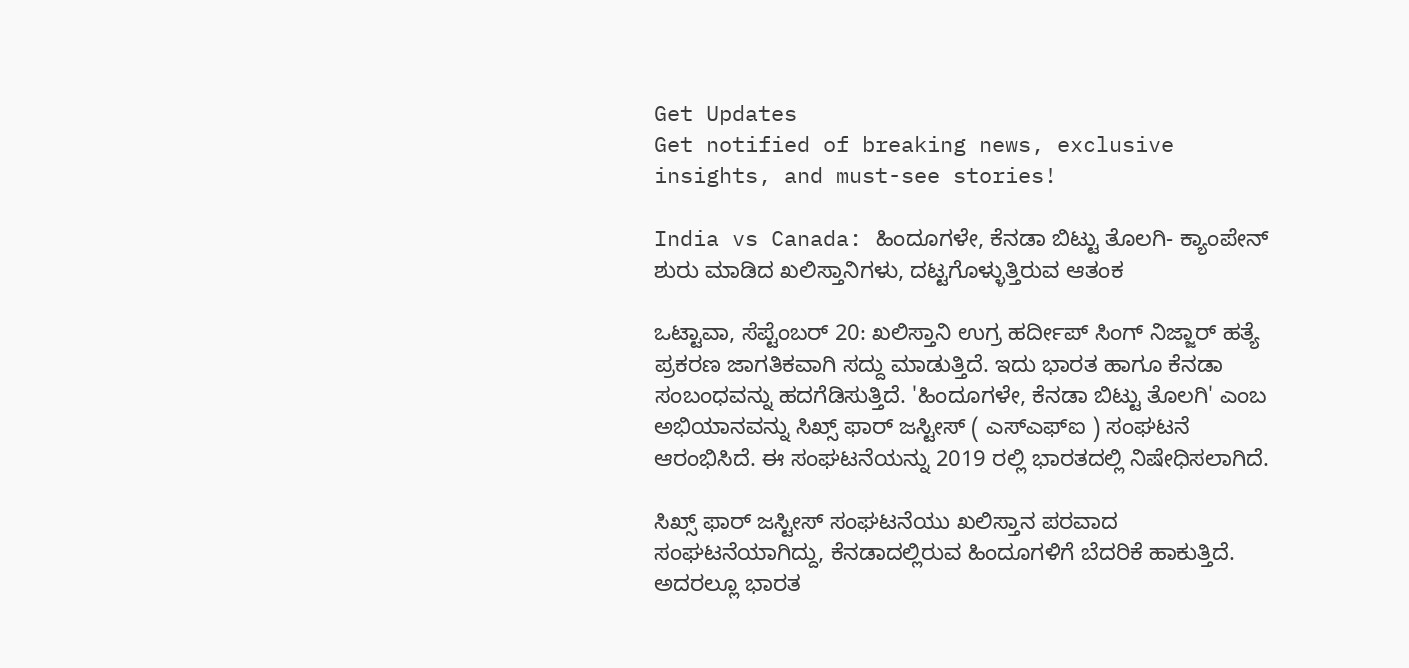Get Updates
Get notified of breaking news, exclusive insights, and must-see stories!

India vs Canada: ಹಿಂದೂಗಳೇ, ಕೆನಡಾ ಬಿಟ್ಟು ತೊಲಗಿ- ಕ್ಯಾಂಪೇನ್‌ ಶುರು ಮಾಡಿದ ಖಲಿಸ್ತಾನಿಗಳು, ದಟ್ಟಗೊಳ್ಳುತ್ತಿರುವ ಆತಂಕ

ಒಟ್ಟಾವಾ, ಸೆಪ್ಟೆಂಬರ್‌ 20: ಖಲಿಸ್ತಾನಿ ಉಗ್ರ ಹರ್ದೀಪ್ ಸಿಂಗ್ ನಿಜ್ಜಾರ್ ಹತ್ಯೆ ಪ್ರಕರಣ ಜಾಗತಿಕವಾಗಿ ಸದ್ದು ಮಾಡುತ್ತಿದೆ. ಇದು ಭಾರತ ಹಾಗೂ ಕೆನಡಾ ಸಂಬಂಧವನ್ನು ಹದಗೆಡಿಸುತ್ತಿದೆ. 'ಹಿಂದೂಗಳೇ, ಕೆನಡಾ ಬಿಟ್ಟು ತೊಲಗಿ' ಎಂಬ ಅಭಿಯಾನವನ್ನು ಸಿಖ್ಸ್ ಫಾರ್ ಜಸ್ಟೀಸ್ ( ಎಸ್‌ಎಫ್‌ಐ ) ಸಂಘಟನೆ ಆರಂಭಿಸಿದೆ. ಈ ಸಂಘಟನೆಯನ್ನು 2019 ರಲ್ಲಿ ಭಾರತದಲ್ಲಿ ನಿಷೇಧಿಸಲಾಗಿದೆ.

ಸಿಖ್ಸ್ ಫಾರ್ ಜಸ್ಟೀಸ್ ಸಂಘಟನೆಯು ಖಲಿಸ್ತಾನ ಪರವಾದ ಸಂಘಟನೆಯಾಗಿದ್ದು, ಕೆನಡಾದಲ್ಲಿರುವ ಹಿಂದೂಗಳಿಗೆ ಬೆದರಿಕೆ ಹಾಕುತ್ತಿದೆ. ಅದರಲ್ಲೂ ಭಾರತ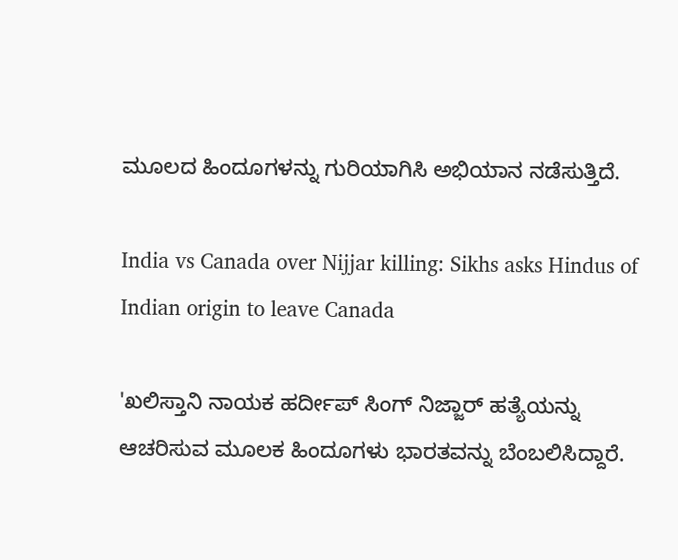ಮೂಲದ ಹಿಂದೂಗಳನ್ನು ಗುರಿಯಾಗಿಸಿ ಅಭಿಯಾನ ನಡೆಸುತ್ತಿದೆ.

India vs Canada over Nijjar killing: Sikhs asks Hindus of Indian origin to leave Canada

'ಖಲಿಸ್ತಾನಿ ನಾಯಕ ಹರ್ದೀಪ್ ಸಿಂಗ್ ನಿಜ್ಜಾರ್ ಹತ್ಯೆಯನ್ನು ಆಚರಿಸುವ ಮೂಲಕ ಹಿಂದೂಗಳು ಭಾರತವನ್ನು ಬೆಂಬಲಿಸಿದ್ದಾರೆ.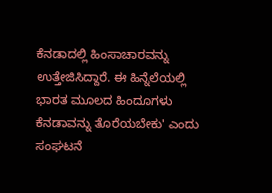ಕೆನಡಾದಲ್ಲಿ ಹಿಂಸಾಚಾರವನ್ನು ಉತ್ತೇಜಿಸಿದ್ದಾರೆ. ಈ ಹಿನ್ನೆಲೆಯಲ್ಲಿ ಭಾರತ ಮೂಲದ ಹಿಂದೂಗಳು ಕೆನಡಾವನ್ನು ತೊರೆಯಬೇಕು' ಎಂದು ಸಂಘಟನೆ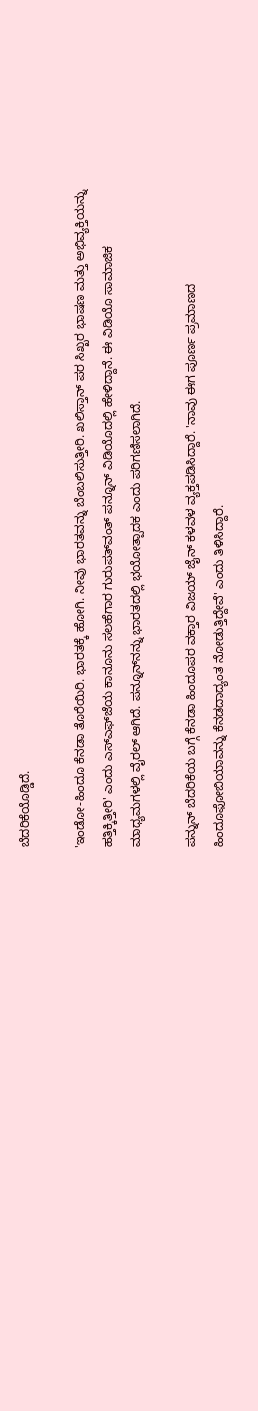ಬೆದರಿಕೆಯೊಡ್ಡಿದೆ.

'ಇಂಡೋ-ಹಿಂದೂ ಕೆನಡಾ ತೊರೆಯಿರಿ. ಭಾರತಕ್ಕೆ ಹೋಗಿ. ನೀವು ಭಾರತವನ್ನು ಬೆಂಬಲಿಸುತ್ತೀರಿ. ಖಲಿಸ್ತಾನ್ ಪರ ಸಿಖ್ಖರ ಭಾಷಣ ಮತ್ತು ಅಭಿವ್ಯಕ್ತಿಯನ್ನು ಹತ್ತಿಕ್ಕಿತ್ತೀರಿ' ಎಂದು ಎಸ್‌ಎಫ್‌ಜೆಯ ಕಾನೂನು ಸಲಹೆಗಾರ ಗುರುಪತ್‌ವಂತ್ ಪನ್ನೂನ್‌ ವಿಡಿಯೊದಲ್ಲಿ ಹೇಳಿದ್ದಾನೆ. ಈ ವಿಡಿಯೊ ಸಾಮಾಜಿಕ ಮಾಧ್ಯಮಗಳಲ್ಲಿ ವೈರಲ್ ಆಗಿದೆ. ಪನ್ನೂನ್‌ನನ್ನು ಭಾರತದಲ್ಲಿ ಭಯೋತ್ಪಾದಕ ಎಂದು ಪರಿಗಣಿಸಲಾಗಿದೆ.

ಪನ್ನುನ್ ಬೆದರಿಕೆಯ ಬಗ್ಗೆ ಕೆನಡಾ ಹಿಂದೂಪರ ವಕ್ತಾರ ವಿಜಯ್ ಜೈನ್ ಕಳವಳ ವ್ಯಕ್ತಪಡಿಸಿದ್ದಾರೆ. 'ನಾವು ಈಗ ಪೂರ್ಣ ಪ್ರಮಾಣದ ಹಿಂದೂಫೋಬಿಯಾವನ್ನು ಕೆನಡದಾದ್ಯಂತ ನೋಡುತ್ತಿದ್ದೇವೆ' ಎಂದು ತಿಳಿಸಿದ್ದಾರೆ.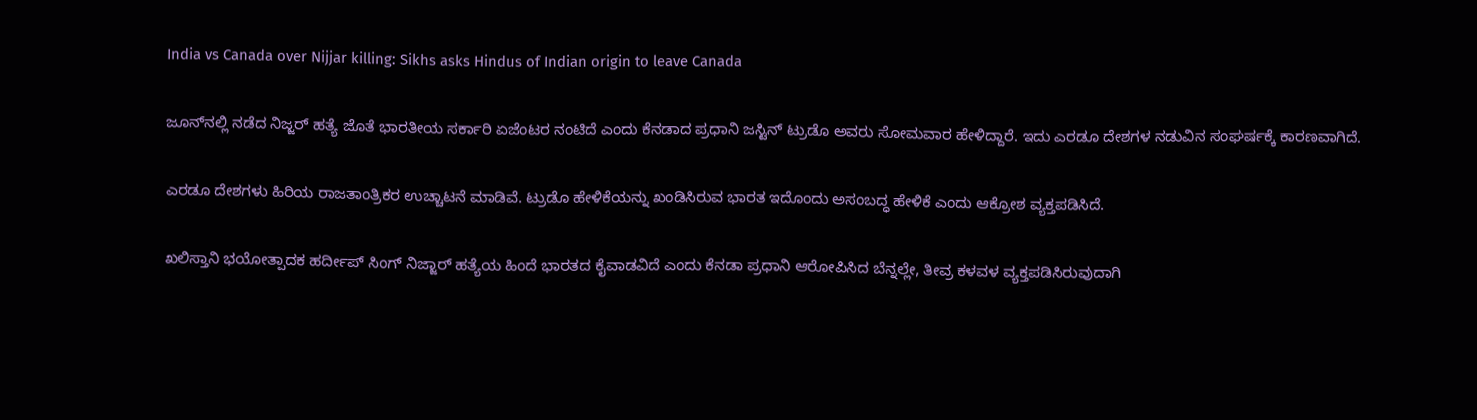India vs Canada over Nijjar killing: Sikhs asks Hindus of Indian origin to leave Canada

ಜೂನ್‌ನಲ್ಲಿ ನಡೆದ ನಿಜ್ಜರ್‌ ಹತ್ಯೆ ಜೊತೆ ಭಾರತೀಯ ಸರ್ಕಾರಿ ಏಜೆಂಟರ ನಂಟಿದೆ ಎಂದು ಕೆನಡಾದ ಪ್ರಧಾನಿ ಜಸ್ಟಿನ್ ಟ್ರುಡೊ ಅವರು ಸೋಮವಾರ ಹೇಳಿದ್ದಾರೆ. ಇದು ಎರಡೂ ದೇಶಗಳ ನಡುವಿನ ಸಂಘರ್ಷಕ್ಕೆ ಕಾರಣವಾಗಿದೆ.

ಎರಡೂ ದೇಶಗಳು ಹಿರಿಯ ರಾಜತಾಂತ್ರಿಕರ ಉಚ್ಚಾಟನೆ ಮಾಡಿವೆ. ಟ್ರುಡೊ ಹೇಳಿಕೆಯನ್ನು ಖಂಡಿಸಿರುವ ಭಾರತ ಇದೊಂದು ಅಸಂಬದ್ಧ ಹೇಳಿಕೆ ಎಂದು ಆಕ್ರೋಶ ವ್ಯಕ್ತಪಡಿಸಿದೆ.

ಖಲಿಸ್ತಾನಿ ಭಯೋತ್ಪಾದಕ ಹರ್ದೀಪ್ ಸಿಂಗ್ ನಿಜ್ಜಾರ್ ಹತ್ಯೆಯ ಹಿಂದೆ ಭಾರತದ ಕೈವಾಡವಿದೆ ಎಂದು ಕೆನಡಾ ಪ್ರಧಾನಿ ಆರೋಪಿಸಿದ ಬೆನ್ನಲ್ಲೇ, ತೀವ್ರ ಕಳವಳ ವ್ಯಕ್ತಪಡಿಸಿರುವುದಾಗಿ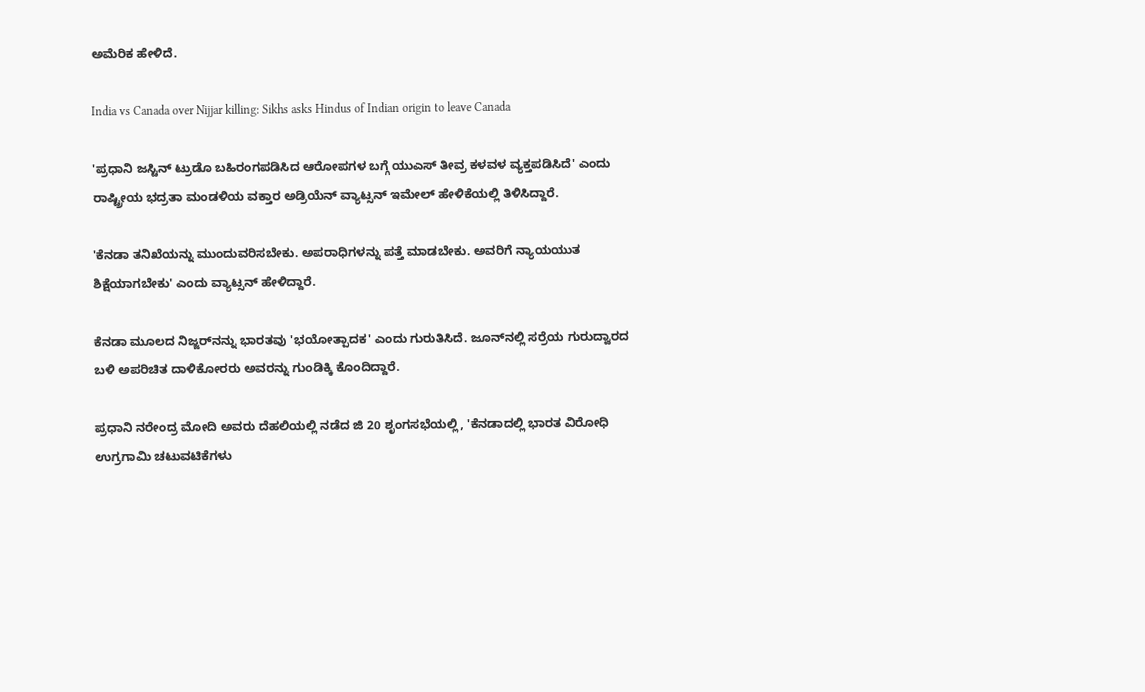ಅಮೆರಿಕ ಹೇಳಿದೆ.

India vs Canada over Nijjar killing: Sikhs asks Hindus of Indian origin to leave Canada

'ಪ್ರಧಾನಿ ಜಸ್ಟಿನ್ ಟ್ರುಡೊ ಬಹಿರಂಗಪಡಿಸಿದ ಆರೋಪಗಳ ಬಗ್ಗೆ ಯುಎಸ್ ತೀವ್ರ ಕಳವಳ ವ್ಯಕ್ತಪಡಿಸಿದೆ' ಎಂದು ರಾಷ್ಟ್ರೀಯ ಭದ್ರತಾ ಮಂಡಳಿಯ ವಕ್ತಾರ ಅಡ್ರಿಯೆನ್ ವ್ಯಾಟ್ಸನ್ ಇಮೇಲ್ ಹೇಳಿಕೆಯಲ್ಲಿ ತಿಳಿಸಿದ್ದಾರೆ.

'ಕೆನಡಾ ತನಿಖೆಯನ್ನು ಮುಂದುವರಿಸಬೇಕು. ಅಪರಾಧಿಗಳನ್ನು ಪತ್ತೆ ಮಾಡಬೇಕು. ಅವರಿಗೆ ನ್ಯಾಯಯುತ ಶಿಕ್ಷೆಯಾಗಬೇಕು' ಎಂದು ವ್ಯಾಟ್ಸನ್ ಹೇಳಿದ್ದಾರೆ.

ಕೆನಡಾ ಮೂಲದ ನಿಜ್ಜರ್‌ನನ್ನು ಭಾರತವು 'ಭಯೋತ್ಪಾದಕ' ಎಂದು ಗುರುತಿಸಿದೆ. ಜೂನ್‌ನಲ್ಲಿ ಸರ್ರೆಯ ಗುರುದ್ವಾರದ ಬಳಿ ಅಪರಿಚಿತ ದಾಳಿಕೋರರು ಅವರನ್ನು ಗುಂಡಿಕ್ಕಿ ಕೊಂದಿದ್ದಾರೆ.

ಪ್ರಧಾನಿ ನರೇಂದ್ರ ಮೋದಿ ಅವರು ದೆಹಲಿಯಲ್ಲಿ ನಡೆದ ಜಿ 20 ಶೃಂಗಸಭೆಯಲ್ಲಿ, 'ಕೆನಡಾದಲ್ಲಿ ಭಾರತ ವಿರೋಧಿ ಉಗ್ರಗಾಮಿ ಚಟುವಟಿಕೆಗಳು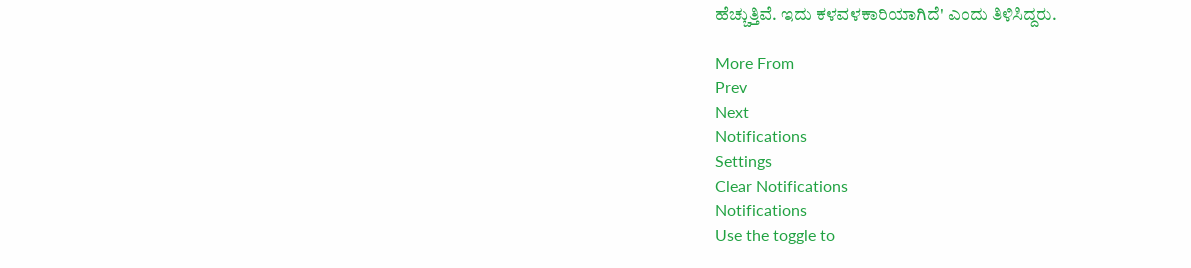ಹೆಚ್ಚುತ್ತಿವೆ. ಇದು ಕಳವಳಕಾರಿಯಾಗಿದೆ' ಎಂದು ತಿಳಿಸಿದ್ದರು.

More From
Prev
Next
Notifications
Settings
Clear Notifications
Notifications
Use the toggle to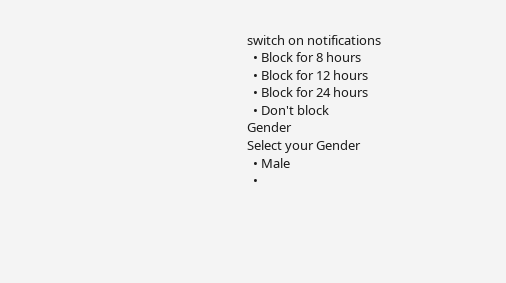switch on notifications
  • Block for 8 hours
  • Block for 12 hours
  • Block for 24 hours
  • Don't block
Gender
Select your Gender
  • Male
  •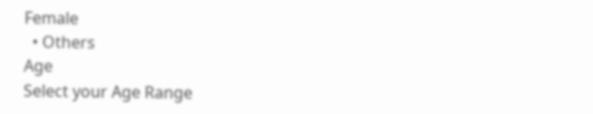Female
  • Others
Age
Select your Age Range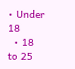• Under 18
  • 18 to 25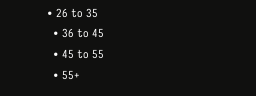• 26 to 35
  • 36 to 45
  • 45 to 55
  • 55+